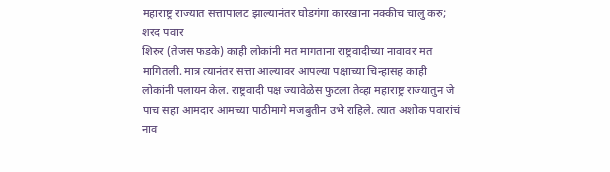महाराष्ट्र राज्यात सत्तापालट झाल्यानंतर घोडगंगा कारखाना नक्कीच चालु करु; शरद पवार
शिरुर (तेजस फडके) काही लोकांनी मत मागताना राष्ट्रवादीच्या नावावर मत मागितली. मात्र त्यानंतर सत्ता आल्यावर आपल्या पक्षाच्या चिन्हासह काही लोकांनी पलायन केल. राष्ट्रवादी पक्ष ज्यावेळेस फुटला तेव्हा महाराष्ट्र राज्यातुन जे पाच सहा आमदार आमच्या पाठीमागे मजबुतीन उभे राहिले. त्यात अशोक पवारांचं नाव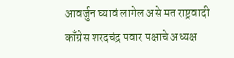आवर्जुन घ्यावं लागेल असे मत राष्ट्रवादी काँग्रेस शरदचंद्र पवार पक्षाचे अध्यक्ष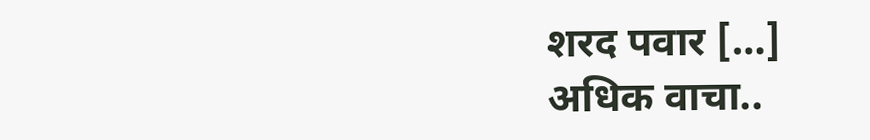शरद पवार […]
अधिक वाचा..